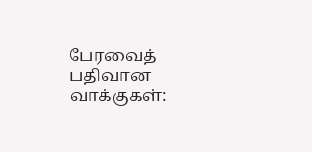பேரவைத் பதிவான வாக்குகள்: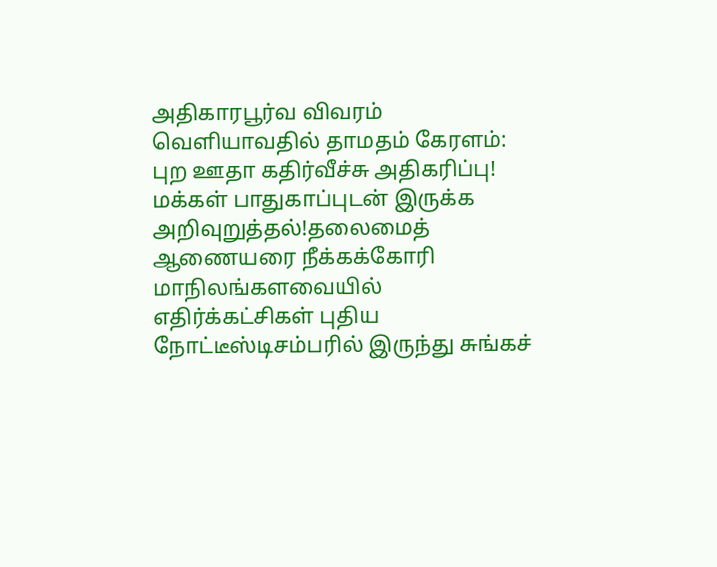அதிகாரபூர்வ விவரம் வெளியாவதில் தாமதம் கேரளம்: புற ஊதா கதிர்வீச்சு அதிகரிப்பு! மக்கள் பாதுகாப்புடன் இருக்க அறிவுறுத்தல்!தலைமைத் ஆணையரை நீக்கக்கோரி மாநிலங்களவையில் எதிர்க்கட்சிகள் புதிய நோட்டீஸ்டிசம்பரில் இருந்து சுங்கச்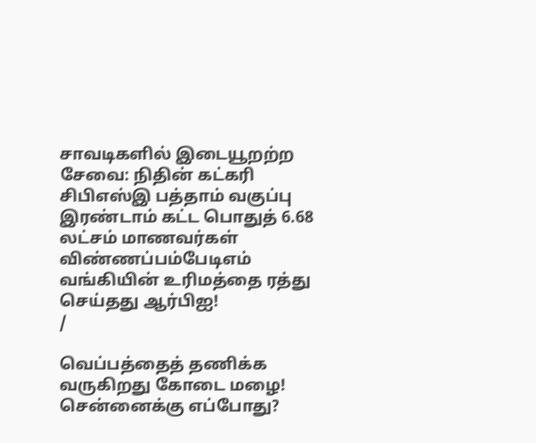சாவடிகளில் இடையூறற்ற சேவை: நிதின் கட்கரி சிபிஎஸ்இ பத்தாம் வகுப்பு இரண்டாம் கட்ட பொதுத் 6.68 லட்சம் மாணவர்கள் விண்ணப்பம்பேடிஎம் வங்கியின் உரிமத்தை ரத்து செய்தது ஆர்பிஐ!
/

வெப்பத்தைத் தணிக்க வருகிறது கோடை மழை! சென்னைக்கு எப்போது?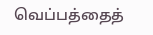வெப்பத்தைத்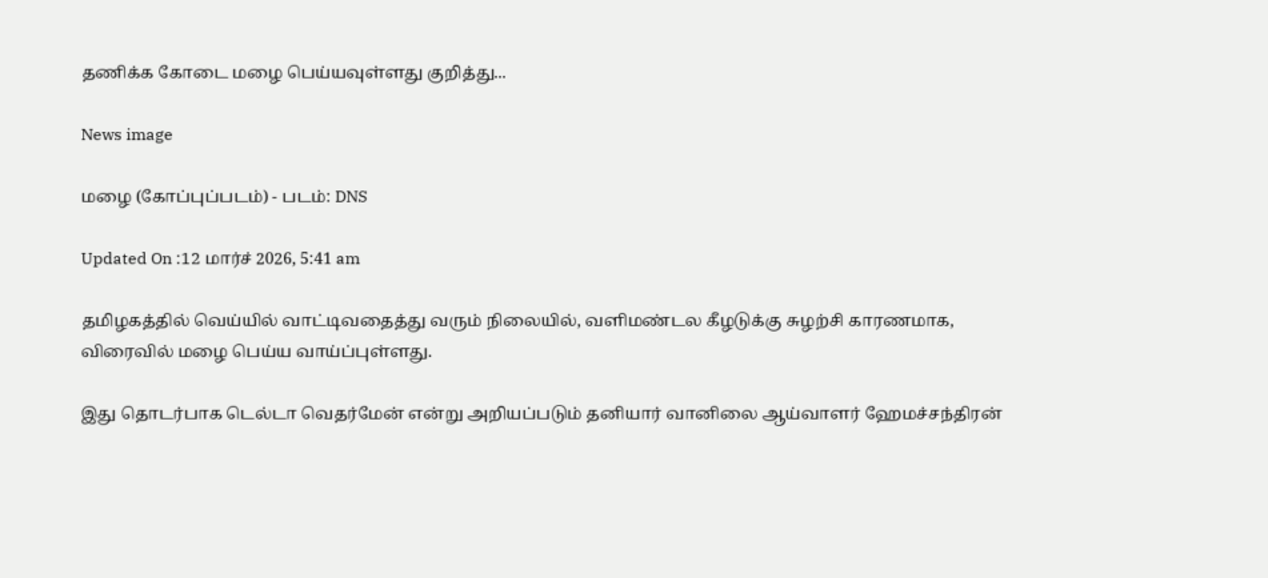தணிக்க கோடை மழை பெய்யவுள்ளது குறித்து...

News image

மழை (கோப்புப்படம்) - படம்: DNS

Updated On :12 மார்ச் 2026, 5:41 am

தமிழகத்தில் வெய்யில் வாட்டிவதைத்து வரும் நிலையில், வளிமண்டல கீழடுக்கு சுழற்சி காரணமாக, விரைவில் மழை பெய்ய வாய்ப்புள்ளது.

இது தொடர்பாக டெல்டா வெதர்மேன் என்று அறியப்படும் தனியார் வானிலை ஆய்வாளர் ஹேமச்சந்திரன்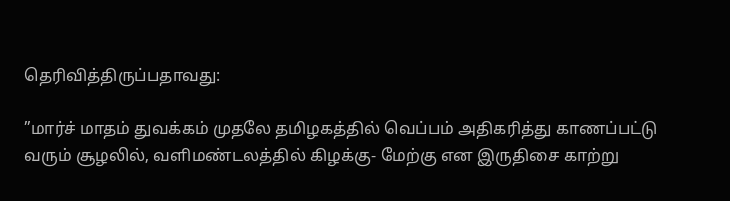தெரிவித்திருப்பதாவது:

”மார்ச் மாதம் துவக்கம் முதலே தமிழகத்தில் வெப்பம் அதிகரித்து காணப்பட்டு வரும் சூழலில், வளிமண்டலத்தில் கிழக்கு- மேற்கு என இருதிசை காற்று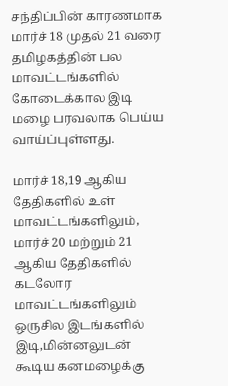சந்திப்பின் காரணமாக மார்ச் 18 முதல் 21 வரை தமிழகத்தின் பல மாவட்டங்களில் கோடைக்கால இடி மழை பரவலாக பெய்ய வாய்ப்புள்ளது.

மார்ச் 18,19 ஆகிய தேதிகளில் உள் மாவட்டங்களிலும், மார்ச் 20 மற்றும் 21 ஆகிய தேதிகளில் கடலோர மாவட்டங்களிலும் ஒருசில இடங்களில் இடி,மின்னலுடன் கூடிய கனமழைக்கு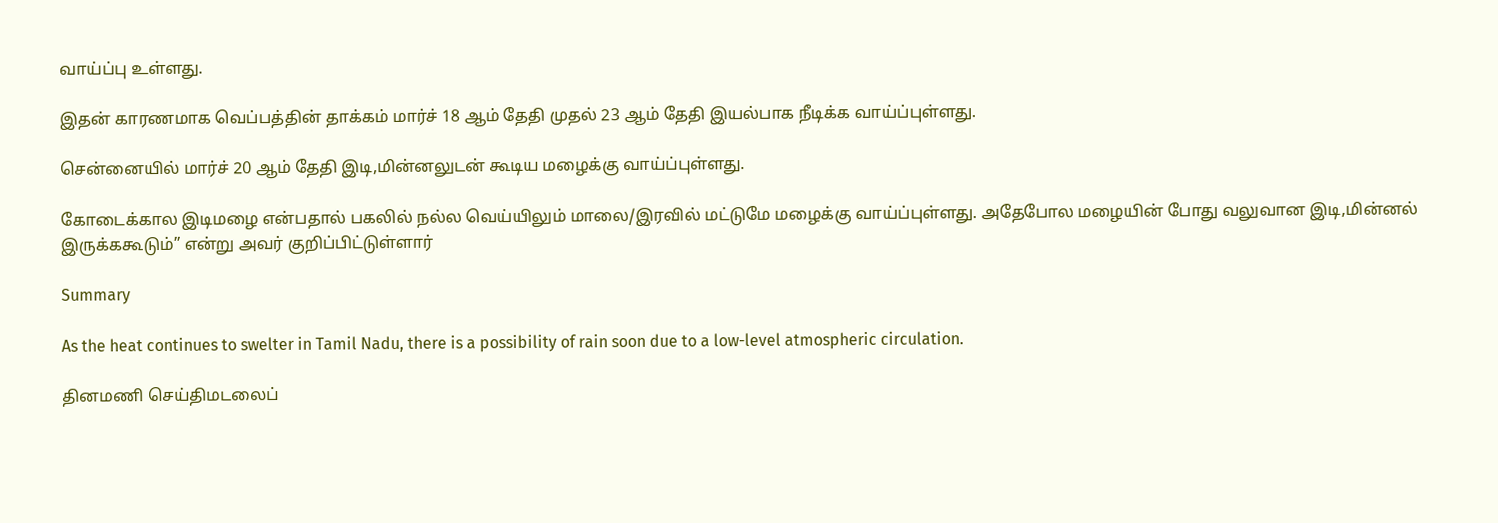வாய்ப்பு உள்ளது.

இதன் காரணமாக வெப்பத்தின் தாக்கம் மார்ச் 18 ஆம் தேதி முதல் 23 ஆம் தேதி இயல்பாக நீடிக்க வாய்ப்புள்ளது.

சென்னையில் மார்ச் 20 ஆம் தேதி இடி,மின்னலுடன் கூடிய மழைக்கு வாய்ப்புள்ளது.

கோடைக்கால இடிமழை என்பதால் பகலில் நல்ல வெய்யிலும் மாலை/இரவில் மட்டுமே மழைக்கு வாய்ப்புள்ளது. அதேபோல மழையின் போது வலுவான இடி,மின்னல் இருக்ககூடும்” என்று அவர் குறிப்பிட்டுள்ளார்

Summary

As the heat continues to swelter in Tamil Nadu, there is a possibility of rain soon due to a low-level atmospheric circulation.

தினமணி செய்திமடலைப்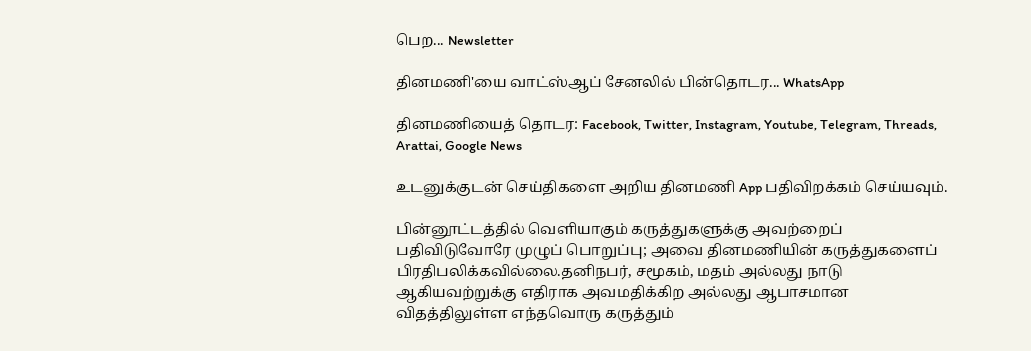பெற... Newsletter

தினமணி'யை வாட்ஸ்ஆப் சேனலில் பின்தொடர... WhatsApp

தினமணியைத் தொடர: Facebook, Twitter, Instagram, Youtube, Telegram, Threads, Arattai, Google News

உடனுக்குடன் செய்திகளை அறிய தினமணி App பதிவிறக்கம் செய்யவும்.

பின்னூட்டத்தில் வெளியாகும் கருத்துகளுக்கு அவற்றைப் பதிவிடுவோரே முழுப் பொறுப்பு; அவை தினமணியின் கருத்துகளைப் பிரதிபலிக்கவில்லை.தனிநபர், சமூகம், மதம் அல்லது நாடு ஆகியவற்றுக்கு எதிராக அவமதிக்கிற அல்லது ஆபாசமான விதத்திலுள்ள எந்தவொரு கருத்தும்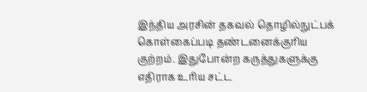இந்திய அரசின் தகவல் தொழில்நுட்பக் கொள்கைப்படி தண்டனைக்குரிய குற்றம். இதுபோன்ற கருத்துகளுக்கு எதிராக உரிய சட்ட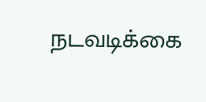நடவடிக்கை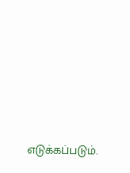எடுக்கப்படும்.